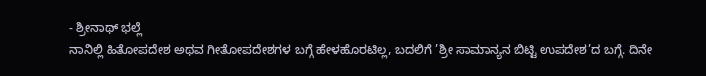- ಶ್ರೀನಾಥ್ ಭಲ್ಲೆ
ನಾನಿಲ್ಲಿ ಹಿತೋಪದೇಶ ಅಥವ ಗೀತೋಪದೇಶಗಳ ಬಗ್ಗೆ ಹೇಳಹೊರಟಿಲ್ಲ, ಬದಲಿಗೆ ’ಶ್ರೀ ಸಾಮಾನ್ಯನ ಬಿಟ್ಟಿ ಉಪದೇಶ’ದ ಬಗ್ಗೆ. ದಿನೇ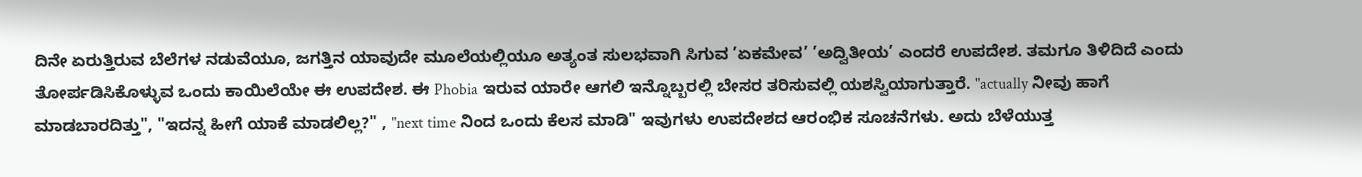ದಿನೇ ಏರುತ್ತಿರುವ ಬೆಲೆಗಳ ನಡುವೆಯೂ, ಜಗತ್ತಿನ ಯಾವುದೇ ಮೂಲೆಯಲ್ಲಿಯೂ ಅತ್ಯಂತ ಸುಲಭವಾಗಿ ಸಿಗುವ ’ಏಕಮೇವ’ ’ಅದ್ವಿತೀಯ’ ಎಂದರೆ ಉಪದೇಶ. ತಮಗೂ ತಿಳಿದಿದೆ ಎಂದು ತೋರ್ಪಡಿಸಿಕೊಳ್ಳುವ ಒಂದು ಕಾಯಿಲೆಯೇ ಈ ಉಪದೇಶ. ಈ Phobia ಇರುವ ಯಾರೇ ಆಗಲಿ ಇನ್ನೊಬ್ಬರಲ್ಲಿ ಬೇಸರ ತರಿಸುವಲ್ಲಿ ಯಶಸ್ವಿಯಾಗುತ್ತಾರೆ. "actually ನೀವು ಹಾಗೆ ಮಾಡಬಾರದಿತ್ತು", "ಇದನ್ನ ಹೀಗೆ ಯಾಕೆ ಮಾಡಲಿಲ್ಲ?" , "next time ನಿಂದ ಒಂದು ಕೆಲಸ ಮಾಡಿ" ಇವುಗಳು ಉಪದೇಶದ ಆರಂಭಿಕ ಸೂಚನೆಗಳು. ಅದು ಬೆಳೆಯುತ್ತ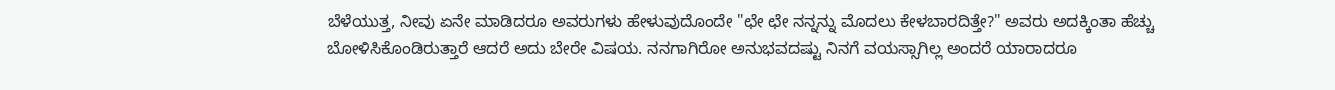ಬೆಳೆಯುತ್ತ, ನೀವು ಏನೇ ಮಾಡಿದರೂ ಅವರುಗಳು ಹೇಳುವುದೊಂದೇ "ಛೇ ಛೇ ನನ್ನನ್ನು ಮೊದಲು ಕೇಳಬಾರದಿತ್ತೇ?" ಅವರು ಅದಕ್ಕಿಂತಾ ಹೆಚ್ಚು ಬೋಳಿಸಿಕೊಂಡಿರುತ್ತಾರೆ ಆದರೆ ಅದು ಬೇರೇ ವಿಷಯ. ನನಗಾಗಿರೋ ಅನುಭವದಷ್ಟು ನಿನಗೆ ವಯಸ್ಸಾಗಿಲ್ಲ ಅಂದರೆ ಯಾರಾದರೂ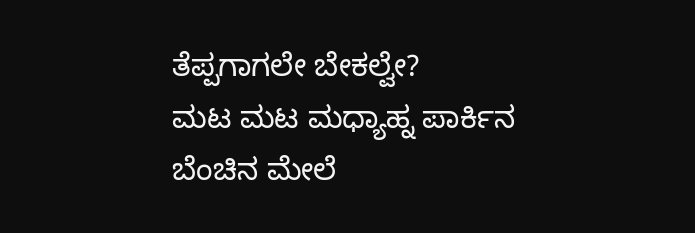ತೆಪ್ಪಗಾಗಲೇ ಬೇಕಲ್ವೇ?
ಮಟ ಮಟ ಮಧ್ಯಾಹ್ನ ಪಾರ್ಕಿನ ಬೆಂಚಿನ ಮೇಲೆ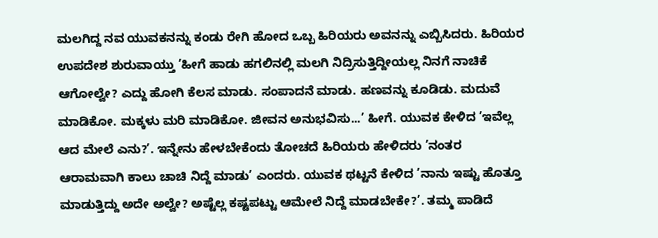ಮಲಗಿದ್ದ ನವ ಯುವಕನನ್ನು ಕಂಡು ರೇಗಿ ಹೋದ ಒಬ್ಬ ಹಿರಿಯರು ಅವನನ್ನು ಎಬ್ಬಿಸಿದರು. ಹಿರಿಯರ ಉಪದೇಶ ಶುರುವಾಯ್ತು ’ಹೀಗೆ ಹಾಡು ಹಗಲಿನಲ್ಲಿ ಮಲಗಿ ನಿದ್ರಿಸುತ್ತಿದ್ದೀಯಲ್ಲ ನಿನಗೆ ನಾಚಿಕೆ ಆಗೋಲ್ವೇ? ಎದ್ದು ಹೋಗಿ ಕೆಲಸ ಮಾಡು. ಸಂಪಾದನೆ ಮಾಡು. ಹಣವನ್ನು ಕೂಡಿಡು. ಮದುವೆ ಮಾಡಿಕೋ. ಮಕ್ಕಳು ಮರಿ ಮಾಡಿಕೋ. ಜೀವನ ಅನುಭವಿಸು...’ ಹೀಗೆ. ಯುವಕ ಕೇಳಿದ ’ಇವೆಲ್ಲ ಆದ ಮೇಲೆ ಎನು?’. ಇನ್ನೇನು ಹೇಳಬೇಕೆಂದು ತೋಚದೆ ಹಿರಿಯರು ಹೇಳಿದರು ’ನಂತರ ಆರಾಮವಾಗಿ ಕಾಲು ಚಾಚಿ ನಿದ್ದೆ ಮಾಡು’ ಎಂದರು. ಯುವಕ ಥಟ್ಟನೆ ಕೇಳಿದ ’ನಾನು ಇಷ್ಟು ಹೊತ್ತೂ ಮಾಡುತ್ತಿದ್ದು ಅದೇ ಅಲ್ವೇ? ಅಷ್ಟೆಲ್ಲ ಕಷ್ಟಪಟ್ಟು ಆಮೇಲೆ ನಿದ್ದೆ ಮಾಡಬೇಕೇ?’. ತಮ್ಮ ಪಾಡಿದೆ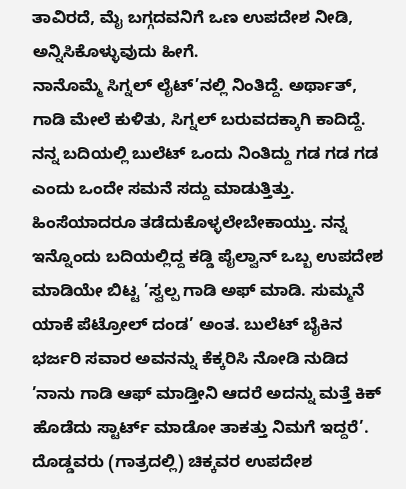ತಾವಿರದೆ, ಮೈ ಬಗ್ಗದವನಿಗೆ ಒಣ ಉಪದೇಶ ನೀಡಿ, ಅನ್ನಿಸಿಕೊಳ್ಳುವುದು ಹೀಗೆ.
ನಾನೊಮ್ಮೆ ಸಿಗ್ನಲ್ ಲೈಟ್’ನಲ್ಲಿ ನಿಂತಿದ್ದೆ. ಅರ್ಥಾತ್, ಗಾಡಿ ಮೇಲೆ ಕುಳಿತು, ಸಿಗ್ನಲ್ ಬರುವದಕ್ಕಾಗಿ ಕಾದಿದ್ದೆ. ನನ್ನ ಬದಿಯಲ್ಲಿ ಬುಲೆಟ್ ಒಂದು ನಿಂತಿದ್ದು ಗಡ ಗಡ ಗಡ ಎಂದು ಒಂದೇ ಸಮನೆ ಸದ್ದು ಮಾಡುತ್ತಿತ್ತು. ಹಿಂಸೆಯಾದರೂ ತಡೆದುಕೊಳ್ಳಲೇಬೇಕಾಯ್ತು. ನನ್ನ ಇನ್ನೊಂದು ಬದಿಯಲ್ಲಿದ್ದ ಕಡ್ಡಿ ಪೈಲ್ವಾನ್ ಒಬ್ಬ ಉಪದೇಶ ಮಾಡಿಯೇ ಬಿಟ್ಟ ’ಸ್ವಲ್ಪ ಗಾಡಿ ಅಫ್ ಮಾಡಿ. ಸುಮ್ಮನೆ ಯಾಕೆ ಪೆಟ್ರೋಲ್ ದಂಡ’ ಅಂತ. ಬುಲೆಟ್ ಬೈಕಿನ ಭರ್ಜರಿ ಸವಾರ ಅವನನ್ನು ಕೆಕ್ಕರಿಸಿ ನೋಡಿ ನುಡಿದ ’ನಾನು ಗಾಡಿ ಆಫ್ ಮಾಡ್ತೀನಿ ಆದರೆ ಅದನ್ನು ಮತ್ತೆ ಕಿಕ್ ಹೊಡೆದು ಸ್ಟಾರ್ಟ್ ಮಾಡೋ ತಾಕತ್ತು ನಿಮಗೆ ಇದ್ದರೆ’. ದೊಡ್ಡವರು (ಗಾತ್ರದಲ್ಲಿ) ಚಿಕ್ಕವರ ಉಪದೇಶ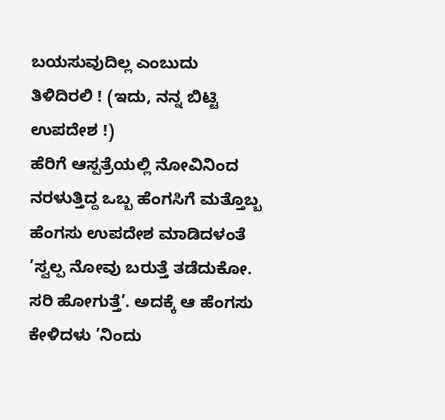ಬಯಸುವುದಿಲ್ಲ ಎಂಬುದು ತಿಳಿದಿರಲಿ ! (ಇದು, ನನ್ನ ಬಿಟ್ಟಿ ಉಪದೇಶ !)
ಹೆರಿಗೆ ಆಸ್ಪತ್ರೆಯಲ್ಲಿ ನೋವಿನಿಂದ ನರಳುತ್ತಿದ್ದ ಒಬ್ಬ ಹೆಂಗಸಿಗೆ ಮತ್ತೊಬ್ಬ ಹೆಂಗಸು ಉಪದೇಶ ಮಾಡಿದಳಂತೆ ’ಸ್ವಲ್ಪ ನೋವು ಬರುತ್ತೆ ತಡೆದುಕೋ. ಸರಿ ಹೋಗುತ್ತೆ’. ಅದಕ್ಕೆ ಆ ಹೆಂಗಸು ಕೇಳಿದಳು ’ನಿಂದು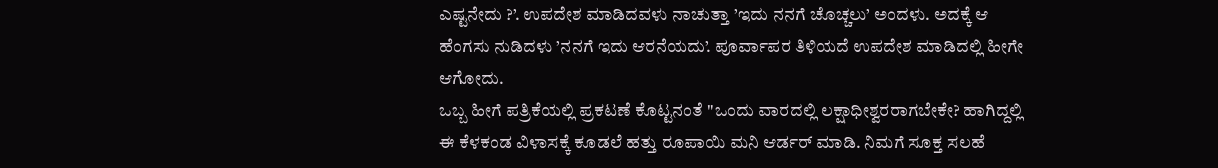ಎಷ್ಟನೇದು ?’. ಉಪದೇಶ ಮಾಡಿದವಳು ನಾಚುತ್ತಾ ’ಇದು ನನಗೆ ಚೊಚ್ಚಲು’ ಅಂದಳು. ಅದಕ್ಕೆ ಆ ಹೆಂಗಸು ನುಡಿದಳು ’ನನಗೆ ಇದು ಆರನೆಯದು’. ಪೂರ್ವಾಪರ ತಿಳಿಯದೆ ಉಪದೇಶ ಮಾಡಿದಲ್ಲಿ ಹೀಗೇ ಆಗೋದು.
ಒಬ್ಬ ಹೀಗೆ ಪತ್ರಿಕೆಯಲ್ಲಿ ಪ್ರಕಟಣೆ ಕೊಟ್ಟನಂತೆ "ಒಂದು ವಾರದಲ್ಲಿ ಲಕ್ಷಾಧೀಶ್ವರರಾಗಬೇಕೇ? ಹಾಗಿದ್ದಲ್ಲಿ ಈ ಕೆಳಕಂಡ ವಿಳಾಸಕ್ಕೆ ಕೂಡಲೆ ಹತ್ತು ರೂಪಾಯಿ ಮನಿ ಆರ್ಡರ್ ಮಾಡಿ. ನಿಮಗೆ ಸೂಕ್ತ ಸಲಹೆ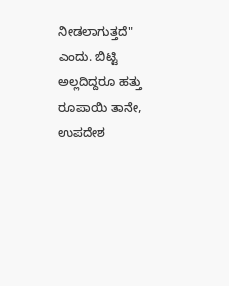ನೀಡಲಾಗುತ್ತದೆ" ಎಂದು. ಬಿಟ್ಟಿ ಅಲ್ಲದಿದ್ದರೂ ಹತ್ತು ರೂಪಾಯಿ ತಾನೇ, ಉಪದೇಶ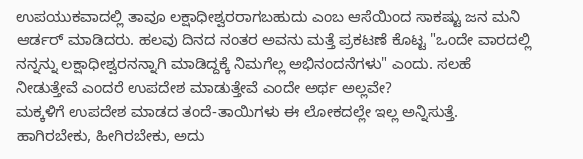ಉಪಯುಕವಾದಲ್ಲಿ ತಾವೂ ಲಕ್ಷಾಧೀಶ್ವರರಾಗಬಹುದು ಎಂಬ ಆಸೆಯಿಂದ ಸಾಕಷ್ಟು ಜನ ಮನಿ ಆರ್ಡರ್ ಮಾಡಿದರು. ಹಲವು ದಿನದ ನಂತರ ಅವನು ಮತ್ತೆ ಪ್ರಕಟಣೆ ಕೊಟ್ಟ "ಒಂದೇ ವಾರದಲ್ಲಿ ನನ್ನನ್ನು ಲಕ್ಷಾಧೀಶ್ವರನನ್ನಾಗಿ ಮಾಡಿದ್ದಕ್ಕೆ ನಿಮಗೆಲ್ಲ ಅಭಿನಂದನೆಗಳು" ಎಂದು. ಸಲಹೆ ನೀಡುತ್ತೇವೆ ಎಂದರೆ ಉಪದೇಶ ಮಾಡುತ್ತೇವೆ ಎಂದೇ ಅರ್ಥ ಅಲ್ಲವೇ?
ಮಕ್ಕಳಿಗೆ ಉಪದೇಶ ಮಾಡದ ತಂದೆ-ತಾಯಿಗಳು ಈ ಲೋಕದಲ್ಲೇ ಇಲ್ಲ ಅನ್ನಿಸುತ್ತೆ. ಹಾಗಿರಬೇಕು, ಹೀಗಿರಬೇಕು, ಅದು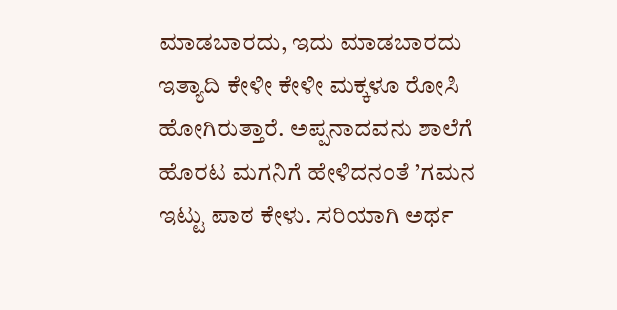ಮಾಡಬಾರದು, ಇದು ಮಾಡಬಾರದು ಇತ್ಯಾದಿ ಕೇಳೀ ಕೇಳೀ ಮಕ್ಕಳೂ ರೋಸಿ ಹೋಗಿರುತ್ತಾರೆ. ಅಪ್ಪನಾದವನು ಶಾಲೆಗೆ ಹೊರಟ ಮಗನಿಗೆ ಹೇಳಿದನಂತೆ ’ಗಮನ ಇಟ್ಟು ಪಾಠ ಕೇಳು. ಸರಿಯಾಗಿ ಅರ್ಥ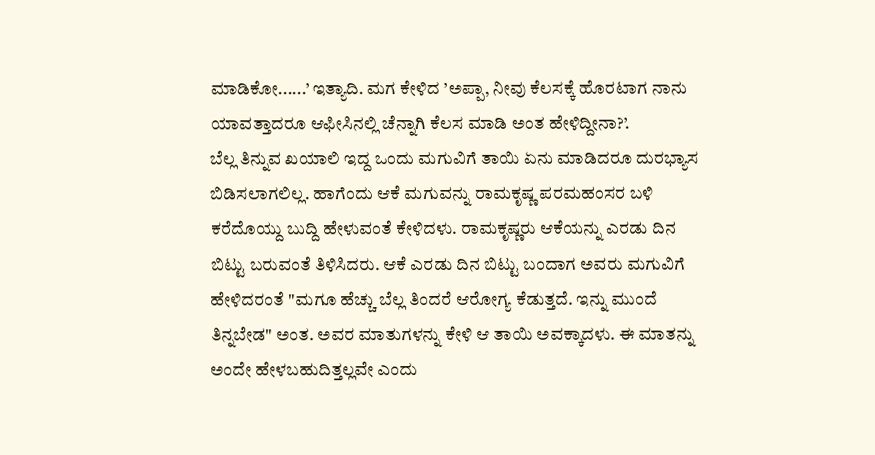ಮಾಡಿಕೋ......’ ಇತ್ಯಾದಿ. ಮಗ ಕೇಳಿದ ’ಅಪ್ಪಾ, ನೀವು ಕೆಲಸಕ್ಕೆ ಹೊರಟಾಗ ನಾನು ಯಾವತ್ತಾದರೂ ಆಫೀಸಿನಲ್ಲಿ ಚೆನ್ನಾಗಿ ಕೆಲಸ ಮಾಡಿ ಅಂತ ಹೇಳಿದ್ದೀನಾ?’.
ಬೆಲ್ಲ ತಿನ್ನುವ ಖಯಾಲಿ ಇದ್ದ ಒಂದು ಮಗುವಿಗೆ ತಾಯಿ ಏನು ಮಾಡಿದರೂ ದುರಭ್ಯಾಸ ಬಿಡಿಸಲಾಗಲಿಲ್ಲ. ಹಾಗೆಂದು ಆಕೆ ಮಗುವನ್ನು ರಾಮಕೃಷ್ಣ ಪರಮಹಂಸರ ಬಳಿ ಕರೆದೊಯ್ದು ಬುದ್ದಿ ಹೇಳುವಂತೆ ಕೇಳಿದಳು. ರಾಮಕೃಷ್ಣರು ಆಕೆಯನ್ನು ಎರಡು ದಿನ ಬಿಟ್ಟು ಬರುವಂತೆ ತಿಳಿಸಿದರು. ಆಕೆ ಎರಡು ದಿನ ಬಿಟ್ಟು ಬಂದಾಗ ಅವರು ಮಗುವಿಗೆ ಹೇಳಿದರಂತೆ "ಮಗೂ ಹೆಚ್ಚು ಬೆಲ್ಲ ತಿಂದರೆ ಆರೋಗ್ಯ ಕೆಡುತ್ತದೆ. ಇನ್ನು ಮುಂದೆ ತಿನ್ನಬೇಡ" ಅಂತ. ಅವರ ಮಾತುಗಳನ್ನು ಕೇಳಿ ಆ ತಾಯಿ ಅವಕ್ಕಾದಳು. ಈ ಮಾತನ್ನು ಅಂದೇ ಹೇಳಬಹುದಿತ್ತಲ್ಲವೇ ಎಂದು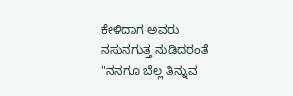ಕೇಳಿದಾಗ ಅವರು ನಸುನಗುತ್ತ ನುಡಿದರಂತೆ "ನನಗೂ ಬೆಲ್ಲ ತಿನ್ನುವ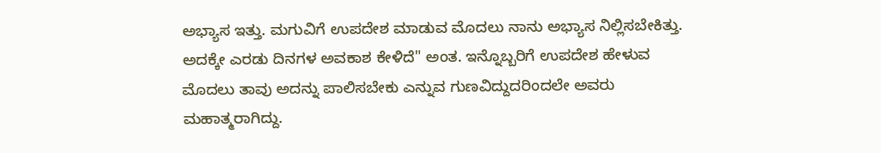ಅಭ್ಯಾಸ ಇತ್ತು. ಮಗುವಿಗೆ ಉಪದೇಶ ಮಾಡುವ ಮೊದಲು ನಾನು ಅಭ್ಯಾಸ ನಿಲ್ಲಿಸಬೇಕಿತ್ತು. ಅದಕ್ಕೇ ಎರಡು ದಿನಗಳ ಅವಕಾಶ ಕೇಳಿದೆ" ಅಂತ. ಇನ್ನೊಬ್ಬರಿಗೆ ಉಪದೇಶ ಹೇಳುವ ಮೊದಲು ತಾವು ಅದನ್ನು ಪಾಲಿಸಬೇಕು ಎನ್ನುವ ಗುಣವಿದ್ದುದರಿಂದಲೇ ಅವರು ಮಹಾತ್ಮರಾಗಿದ್ದು.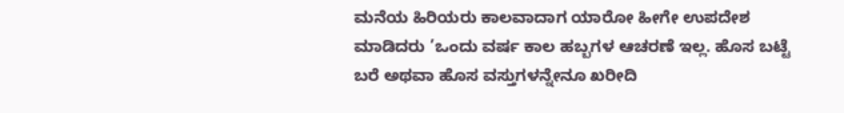ಮನೆಯ ಹಿರಿಯರು ಕಾಲವಾದಾಗ ಯಾರೋ ಹೀಗೇ ಉಪದೇಶ ಮಾಡಿದರು ’ಒಂದು ವರ್ಷ ಕಾಲ ಹಬ್ಬಗಳ ಆಚರಣೆ ಇಲ್ಲ. ಹೊಸ ಬಟ್ಟೆ ಬರೆ ಅಥವಾ ಹೊಸ ವಸ್ತುಗಳನ್ನೇನೂ ಖರೀದಿ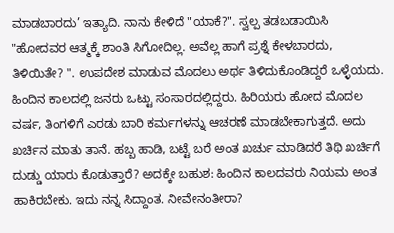ಮಾಡಬಾರದು’ ಇತ್ಯಾದಿ. ನಾನು ಕೇಳಿದೆ "ಯಾಕೆ?". ಸ್ವಲ್ಪ ತಡಬಡಾಯಿಸಿ "ಹೋದವರ ಆತ್ಮಕ್ಕೆ ಶಾಂತಿ ಸಿಗೋದಿಲ್ಲ. ಅವೆಲ್ಲ ಹಾಗೆ ಪ್ರಶ್ನೆ ಕೇಳಬಾರದು, ತಿಳಿಯಿತೇ? ". ಉಪದೇಶ ಮಾಡುವ ಮೊದಲು ಅರ್ಥ ತಿಳಿದುಕೊಂಡಿದ್ದರೆ ಒಳ್ಳೆಯದು. ಹಿಂದಿನ ಕಾಲದಲ್ಲಿ ಜನರು ಒಟ್ಟು ಸಂಸಾರದಲ್ಲಿದ್ದರು. ಹಿರಿಯರು ಹೋದ ಮೊದಲ ವರ್ಷ, ತಿಂಗಳಿಗೆ ಎರಡು ಬಾರಿ ಕರ್ಮಗಳನ್ನು ಆಚರಣೆ ಮಾಡಬೇಕಾಗುತ್ತದೆ. ಅದು ಖರ್ಚಿನ ಮಾತು ತಾನೆ. ಹಬ್ಬ ಹಾಡಿ, ಬಟ್ಟೆ ಬರೆ ಅಂತ ಖರ್ಚು ಮಾಡಿದರೆ ತಿಥಿ ಖರ್ಚಿಗೆ ದುಡ್ಡು ಯಾರು ಕೊಡುತ್ತಾರೆ? ಅದಕ್ಕೇ ಬಹುಶ: ಹಿಂದಿನ ಕಾಲದವರು ನಿಯಮ ಅಂತ ಹಾಕಿರಬೇಕು. ಇದು ನನ್ನ ಸಿದ್ದಾಂತ. ನೀವೇನಂತೀರಾ?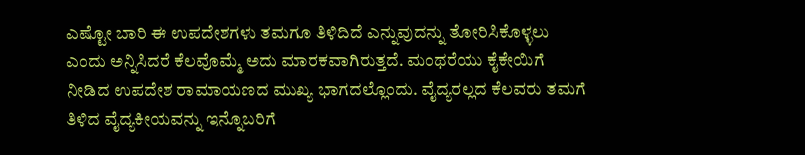ಎಷ್ಟೋ ಬಾರಿ ಈ ಉಪದೇಶಗಳು ತಮಗೂ ತಿಳಿದಿದೆ ಎನ್ನುವುದನ್ನು ತೋರಿಸಿಕೊಳ್ಳಲು ಎಂದು ಅನ್ನಿಸಿದರೆ ಕೆಲವೊಮ್ಮೆ ಅದು ಮಾರಕವಾಗಿರುತ್ತದೆ. ಮಂಥರೆಯು ಕೈಕೇಯಿಗೆ ನೀಡಿದ ಉಪದೇಶ ರಾಮಾಯಣದ ಮುಖ್ಯ ಭಾಗದಲ್ಲೊಂದು. ವೈದ್ಯರಲ್ಲದ ಕೆಲವರು ತಮಗೆ ತಿಳಿದ ವೈದ್ಯಕೀಯವನ್ನು ಇನ್ನೊಬರಿಗೆ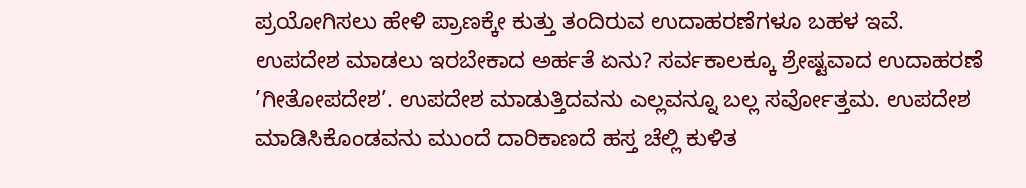ಪ್ರಯೋಗಿಸಲು ಹೇಳಿ ಪ್ರಾಣಕ್ಕೇ ಕುತ್ತು ತಂದಿರುವ ಉದಾಹರಣೆಗಳೂ ಬಹಳ ಇವೆ.
ಉಪದೇಶ ಮಾಡಲು ಇರಬೇಕಾದ ಅರ್ಹತೆ ಏನು? ಸರ್ವಕಾಲಕ್ಕೂ ಶ್ರೇಷ್ಟವಾದ ಉದಾಹರಣೆ ’ಗೀತೋಪದೇಶ’. ಉಪದೇಶ ಮಾಡುತ್ತಿದವನು ಎಲ್ಲವನ್ನೂ ಬಲ್ಲ ಸರ್ವೋತ್ತಮ. ಉಪದೇಶ ಮಾಡಿಸಿಕೊಂಡವನು ಮುಂದೆ ದಾರಿಕಾಣದೆ ಹಸ್ತ ಚೆಲ್ಲಿ ಕುಳಿತ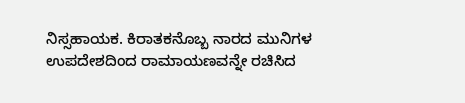ನಿಸ್ಸಹಾಯಕ. ಕಿರಾತಕನೊಬ್ಬ ನಾರದ ಮುನಿಗಳ ಉಪದೇಶದಿಂದ ರಾಮಾಯಣವನ್ನೇ ರಚಿಸಿದ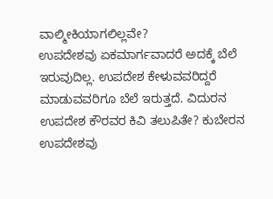ವಾಲ್ಮೀಕಿಯಾಗಲಿಲ್ಲವೇ?
ಉಪದೇಶವು ಏಕಮಾರ್ಗವಾದರೆ ಅದಕ್ಕೆ ಬೆಲೆ ಇರುವುದಿಲ್ಲ. ಉಪದೇಶ ಕೇಳುವವರಿದ್ದರೆ ಮಾಡುವವರಿಗೂ ಬೆಲೆ ಇರುತ್ತದೆ. ವಿದುರನ ಉಪದೇಶ ಕೌರವರ ಕಿವಿ ತಲುಪಿತೇ? ಕುಬೇರನ ಉಪದೇಶವು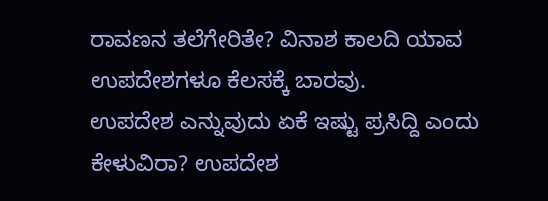ರಾವಣನ ತಲೆಗೇರಿತೇ? ವಿನಾಶ ಕಾಲದಿ ಯಾವ ಉಪದೇಶಗಳೂ ಕೆಲಸಕ್ಕೆ ಬಾರವು.
ಉಪದೇಶ ಎನ್ನುವುದು ಏಕೆ ಇಷ್ಟು ಪ್ರಸಿದ್ದಿ ಎಂದು ಕೇಳುವಿರಾ? ಉಪದೇಶ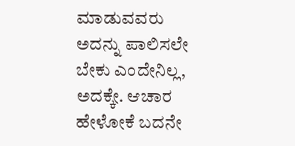ಮಾಡುವವರು ಅದನ್ನು ಪಾಲಿಸಲೇ ಬೇಕು ಎಂದೇನಿಲ್ಲ, ಅದಕ್ಕೇ. ಆಚಾರ ಹೇಳೋಕೆ ಬದನೇ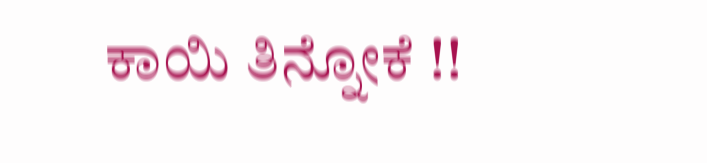ಕಾಯಿ ತಿನ್ನೋಕೆ !!